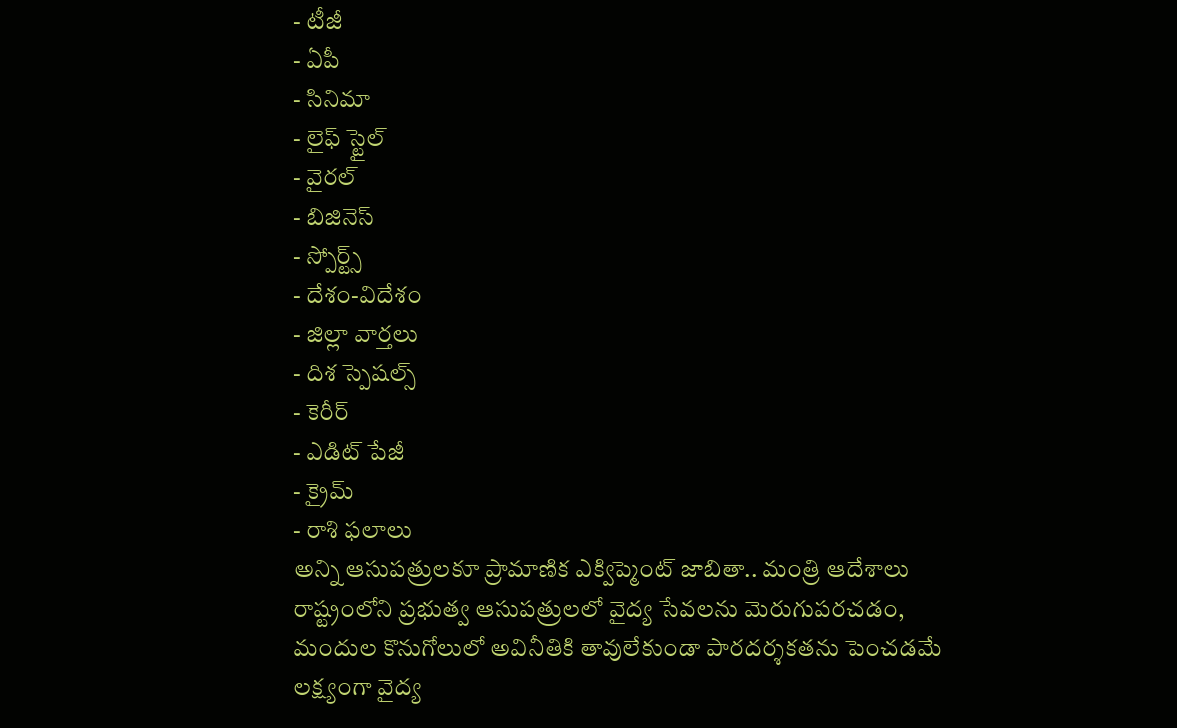- టీజీ
- ఏపీ
- సినిమా
- లైఫ్ స్టైల్
- వైరల్
- బిజినెస్
- స్పోర్ట్స్
- దేశం-విదేశం
- జిల్లా వార్తలు
- దిశ స్పెషల్స్
- కెరీర్
- ఎడిట్ పేజీ
- క్రైమ్
- రాశి ఫలాలు
అన్ని ఆసుపత్రులకూ ప్రామాణిక ఎక్విప్మెంట్ జాబితా.. మంత్రి ఆదేశాలు
రాష్ట్రంలోని ప్రభుత్వ ఆసుపత్రులలో వైద్య సేవలను మెరుగుపరచడం, మందుల కొనుగోలులో అవినీతికి తావులేకుండా పారదర్శకతను పెంచడమే లక్ష్యంగా వైద్య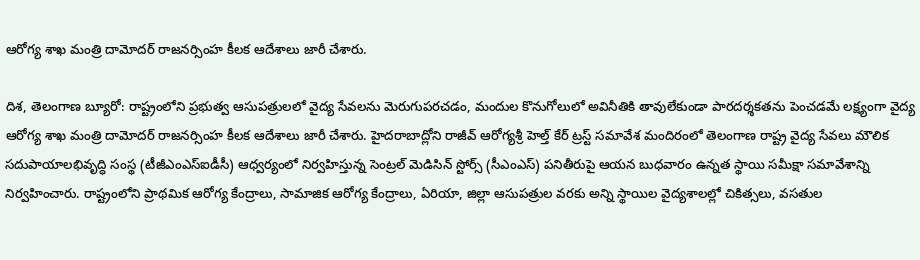ఆరోగ్య శాఖ మంత్రి దామోదర్ రాజనర్సింహ కీలక ఆదేశాలు జారీ చేశారు.

దిశ, తెలంగాణ బ్యూరో: రాష్ట్రంలోని ప్రభుత్వ ఆసుపత్రులలో వైద్య సేవలను మెరుగుపరచడం, మందుల కొనుగోలులో అవినీతికి తావులేకుండా పారదర్శకతను పెంచడమే లక్ష్యంగా వైద్య ఆరోగ్య శాఖ మంత్రి దామోదర్ రాజనర్సింహ కీలక ఆదేశాలు జారీ చేశారు. హైదరాబాద్లోని రాజీవ్ ఆరోగ్యశ్రీ హెల్త్ కేర్ ట్రస్ట్ సమావేశ మందిరంలో తెలంగాణ రాష్ట్ర వైద్య సేవలు మౌలిక సదుపాయాలభివృద్ధి సంస్థ (టీజీఎంఎస్ఐడీసీ) ఆధ్వర్యంలో నిర్వహిస్తున్న సెంట్రల్ మెడిసిన్ స్టోర్స్ (సీఎంఎస్) పనితీరుపై ఆయన బుధవారం ఉన్నత స్థాయి సమీక్షా సమావేశాన్ని నిర్వహించారు. రాష్ట్రంలోని ప్రాథమిక ఆరోగ్య కేంద్రాలు, సామాజిక ఆరోగ్య కేంద్రాలు, ఏరియా, జిల్లా ఆసుపత్రుల వరకు అన్ని స్థాయిల వైద్యశాలల్లో చికిత్సలు, వసతుల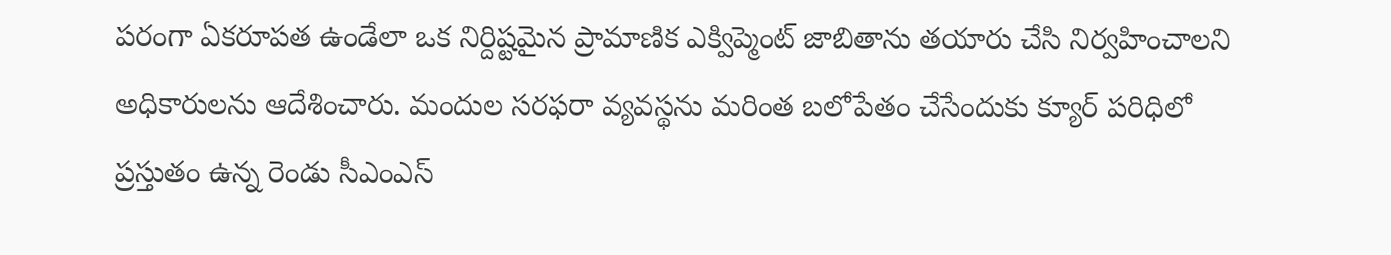పరంగా ఏకరూపత ఉండేలా ఒక నిర్దిష్టమైన ప్రామాణిక ఎక్విప్మెంట్ జాబితాను తయారు చేసి నిర్వహించాలని అధికారులను ఆదేశించారు. మందుల సరఫరా వ్యవస్థను మరింత బలోపేతం చేసేందుకు క్యూర్ పరిధిలో ప్రస్తుతం ఉన్న రెండు సీఎంఎస్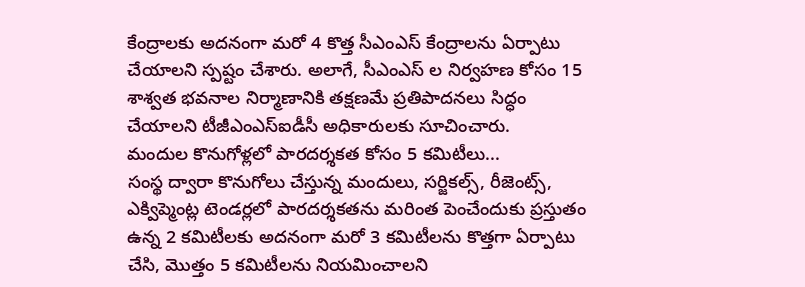కేంద్రాలకు అదనంగా మరో 4 కొత్త సీఎంఎస్ కేంద్రాలను ఏర్పాటు చేయాలని స్పష్టం చేశారు. అలాగే, సీఎంఎస్ ల నిర్వహణ కోసం 15 శాశ్వత భవనాల నిర్మాణానికి తక్షణమే ప్రతిపాదనలు సిద్ధం చేయాలని టీజీఎంఎస్ఐడీసీ అధికారులకు సూచించారు.
మందుల కొనుగోళ్లలో పారదర్శకత కోసం 5 కమిటీలు...
సంస్థ ద్వారా కొనుగోలు చేస్తున్న మందులు, సర్జికల్స్, రీజెంట్స్, ఎక్విప్మెంట్ల టెండర్లలో పారదర్శకతను మరింత పెంచేందుకు ప్రస్తుతం ఉన్న 2 కమిటీలకు అదనంగా మరో 3 కమిటీలను కొత్తగా ఏర్పాటు చేసి, మొత్తం 5 కమిటీలను నియమించాలని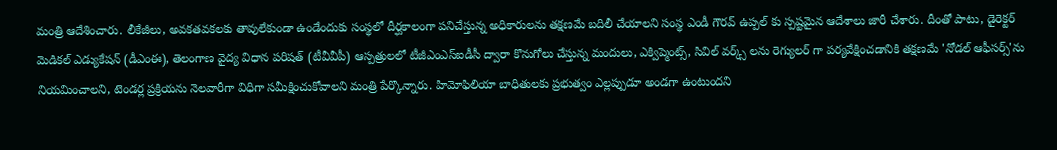మంత్రి ఆదేశించారు. లీకేజీలు, అవకతవకలకు తావులేకుండా ఉండేందుకు సంస్థలో దీర్ఘకాలంగా పనిచేస్తున్న అధికారులను తక్షణమే బదిలీ చేయాలని సంస్థ ఎండీ గౌరవ్ ఉప్పల్ కు స్పష్టమైన ఆదేశాలు జారీ చేశారు. దీంతో పాటు, డైరెక్టర్ మెడికల్ ఎడ్యుకేషన్ (డీఎంఈ), తెలంగాణ వైద్య విధాన పరిషత్ (టీవీవీపీ) ఆస్పత్రులలో టీజీఎంఎస్ఐడీసీ ద్వారా కొనుగోలు చేస్తున్న మందులు, ఎక్విప్మెంట్స్, సివిల్ వర్క్స్ లను రెగ్యులర్ గా పర్యవేక్షించడానికి తక్షణమే 'నోడల్ ఆఫీసర్స్'ను నియమించాలని, టెండర్ల ప్రక్రియను నెలవారీగా విధిగా సమీక్షించుకోవాలని మంత్రి పేర్కొన్నారు. హిమోఫిలియా బాధితులకు ప్రభుత్వం ఎల్లప్పుడూ అండగా ఉంటుందని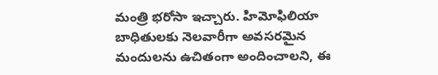మంత్రి భరోసా ఇచ్చారు. హిమోఫిలియా బాధితులకు నెలవారీగా అవసరమైన మందులను ఉచితంగా అందించాలని, ఈ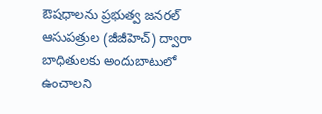ఔషధాలను ప్రభుత్వ జనరల్ ఆసుపత్రుల (జీజీహెచ్) ద్వారా బాధితులకు అందుబాటులో ఉంచాలని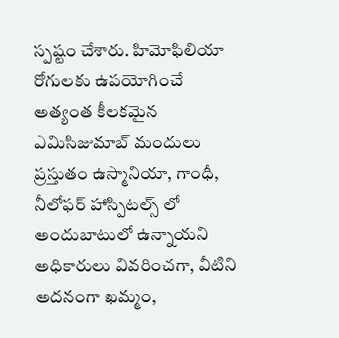స్పష్టం చేశారు. హిమోఫిలియా రోగులకు ఉపయోగించే అత్యంత కీలకమైన ఎమిసిజుమాబ్ మందులు ప్రస్తుతం ఉస్మానియా, గాంధీ, నీలోఫర్ హాస్పిటల్స్ లో అందుబాటులో ఉన్నాయని అధికారులు వివరించగా, వీటిని అదనంగా ఖమ్మం,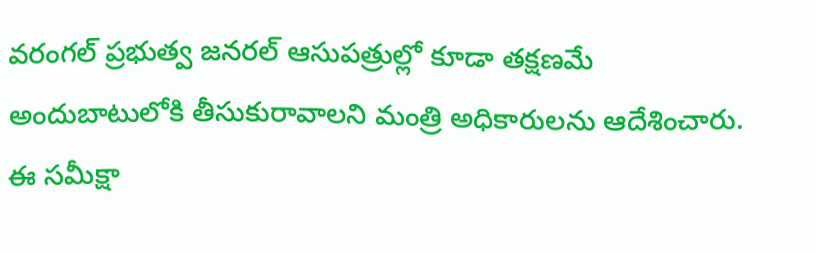వరంగల్ ప్రభుత్వ జనరల్ ఆసుపత్రుల్లో కూడా తక్షణమే అందుబాటులోకి తీసుకురావాలని మంత్రి అధికారులను ఆదేశించారు. ఈ సమీక్షా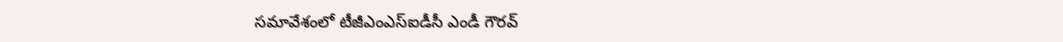సమావేశంలో టీజీఎంఎస్ఐడీసీ ఎండీ గౌరవ్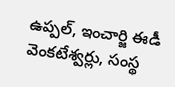ఉప్పల్, ఇంచార్జి ఈడీ వెంకటేశ్వర్లు, సంస్థ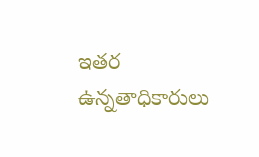ఇతర ఉన్నతాధికారులు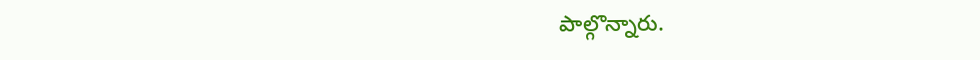పాల్గొన్నారు.